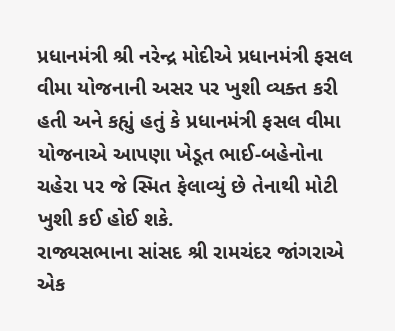પ્રધાનમંત્રી શ્રી નરેન્દ્ર મોદીએ પ્રધાનમંત્રી ફસલ વીમા યોજનાની અસર પર ખુશી વ્યક્ત કરી હતી અને કહ્યું હતું કે પ્રધાનમંત્રી ફસલ વીમા યોજનાએ આપણા ખેડૂત ભાઈ-બહેનોના ચહેરા પર જે સ્મિત ફેલાવ્યું છે તેનાથી મોટી ખુશી કઈ હોઈ શકે.
રાજ્યસભાના સાંસદ શ્રી રામચંદર જાંગરાએ એક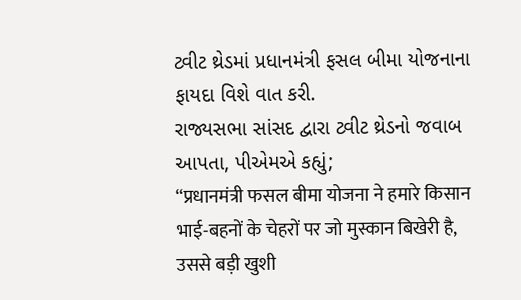ટ્વીટ થ્રેડમાં પ્રધાનમંત્રી ફસલ બીમા યોજનાના ફાયદા વિશે વાત કરી.
રાજ્યસભા સાંસદ દ્વારા ટ્વીટ થ્રેડનો જવાબ આપતા, પીએમએ કહ્યું;
“प्रधानमंत्री फसल बीमा योजना ने हमारे किसान भाई-बहनों के चेहरों पर जो मुस्कान बिखेरी है, उससे बड़ी खुशी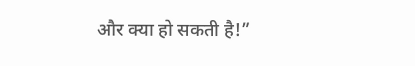और क्या हो सकती है!”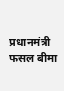प्रधानमंत्री फसल बीमा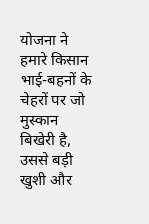योजना ने हमारे किसान भाई-बहनों के चेहरों पर जो मुस्कान बिखेरी है, उससे बड़ी खुशी और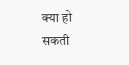क्या हो सकती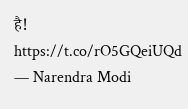है! https://t.co/rO5GQeiUQd
— Narendra Modi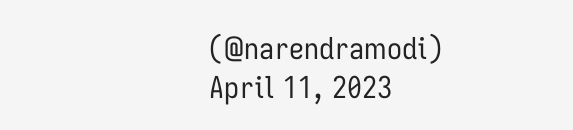(@narendramodi) April 11, 2023